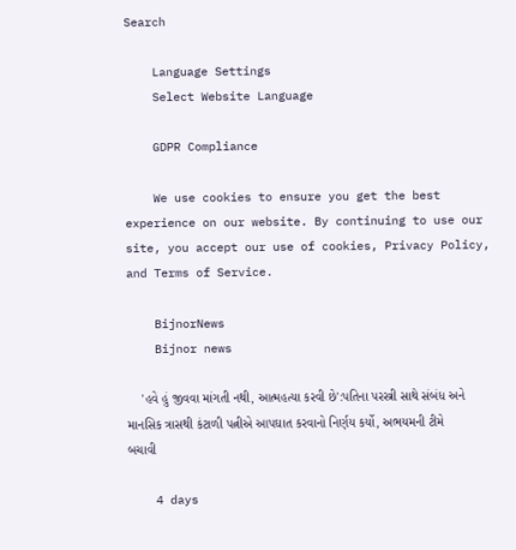Search

    Language Settings
    Select Website Language

    GDPR Compliance

    We use cookies to ensure you get the best experience on our website. By continuing to use our site, you accept our use of cookies, Privacy Policy, and Terms of Service.

    BijnorNews
    Bijnor news

    'હવે હું જીવવા માંગતી નથી, આત્મહત્યા કરવી છે':પતિના પરસ્ત્રી સાથે સંબંધ અને માનસિક ત્રાસથી કંટાળી પત્નીએ આપઘાત કરવાનો નિર્ણય કર્યો, અભયમની ટીમે બચાવી

    4 days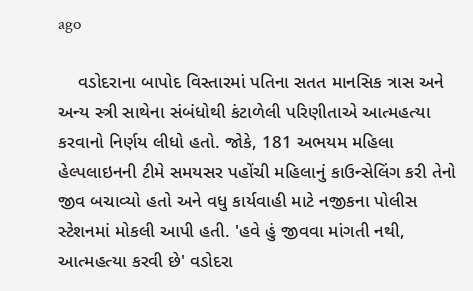ago

    વડોદરાના બાપોદ વિસ્તારમાં પતિના સતત માનસિક ત્રાસ અને અન્ય સ્ત્રી સાથેના સંબંધોથી કંટાળેલી પરિણીતાએ આત્મહત્યા કરવાનો નિર્ણય લીધો હતો. જોકે, 181 અભયમ મહિલા હેલ્પલાઇનની ટીમે સમયસર પહોંચી મહિલાનું કાઉન્સેલિંગ કરી તેનો જીવ બચાવ્યો હતો અને વધુ કાર્યવાહી માટે નજીકના પોલીસ સ્ટેશનમાં મોકલી આપી હતી. 'હવે હું જીવવા માંગતી નથી, આત્મહત્યા કરવી છે' વડોદરા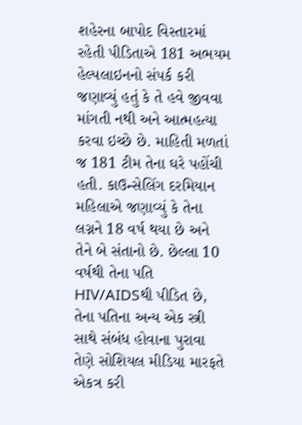શહેરના બાપોદ વિસ્તારમાં રહેતી પીડિતાએ 181 અભયમ હેલ્પલાઇનનો સંપર્ક કરી જણાવ્યું હતું કે તે હવે જીવવા માંગતી નથી અને આત્મહત્યા કરવા ઇચ્છે છે. માહિતી મળતાં જ 181 ટીમ તેના ઘરે પહોંચી હતી. કાઉન્સેલિંગ દરમિયાન મહિલાએ જણાવ્યું કે તેના લગ્નને 18 વર્ષ થયા છે અને તેને બે સંતાનો છે. છેલ્લા 10 વર્ષથી તેના પતિ HIV/AIDSથી પીડિત છે, તેના પતિના અન્ય એક સ્ત્રી સાથે સંબંધ હોવાના પુરાવા તેણે સોશિયલ મીડિયા મારફતે એકત્ર કરી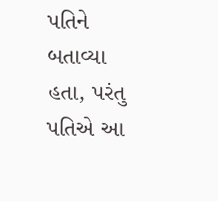પતિને બતાવ્યા હતા, પરંતુ પતિએ આ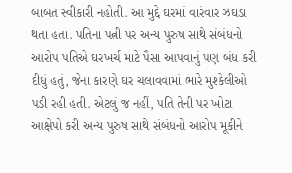બાબત સ્વીકારી નહોતી. આ મુદ્દે ઘરમાં વારંવાર ઝઘડા થતા હતા. પતિના પત્ની પર અન્ય પુરુષ સાથે સંબંધનો આરોપ પતિએ ઘરખર્ચ માટે પૈસા આપવાનું પણ બંધ કરી દીધું હતું, જેના કારણે ઘર ચલાવવામાં ભારે મુશ્કેલીઓ પડી રહી હતી. એટલું જ નહીં, પતિ તેની પર ખોટા આક્ષેપો કરી અન્ય પુરુષ સાથે સંબંધનો આરોપ મૂકીને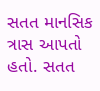સતત માનસિક ત્રાસ આપતો હતો. સતત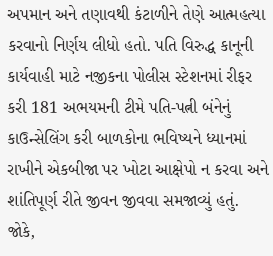અપમાન અને તણાવથી કંટાળીને તેણે આત્મહત્યા કરવાનો નિર્ણય લીધો હતો. પતિ વિરુદ્ધ કાનૂની કાર્યવાહી માટે નજીકના પોલીસ સ્ટેશનમાં રીફર કરી 181 અભયમની ટીમે પતિ-પત્ની બંનેનું કાઉન્સેલિંગ કરી બાળકોના ભવિષ્યને ધ્યાનમાં રાખીને એકબીજા પર ખોટા આક્ષેપો ન કરવા અને શાંતિપૂર્ણ રીતે જીવન જીવવા સમજાવ્યું હતું. જોકે,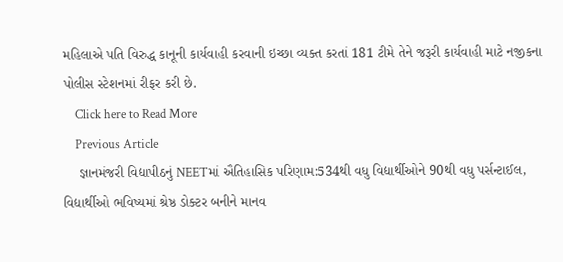મહિલાએ પતિ વિરુદ્ધ કાનૂની કાર્યવાહી કરવાની ઇચ્છા વ્યક્ત કરતાં 181 ટીમે તેને જરૂરી કાર્યવાહી માટે નજીકના પોલીસ સ્ટેશનમાં રીફર કરી છે.
    Click here to Read More
    Previous Article
    જ્ઞાનમંજરી વિદ્યાપીઠનું NEETમાં ઐતિહાસિક પરિણામ:534થી વધુ વિદ્યાર્થીઓને 90થી વધુ પર્સન્ટાઈલ, વિદ્યાર્થીઓ ભવિષ્યમાં શ્રેષ્ઠ ડોક્ટર બનીને માનવ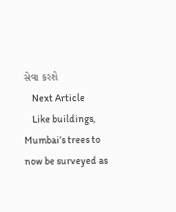સેવા કરશે
    Next Article
    Like buildings, Mumbai’s trees to now be surveyed as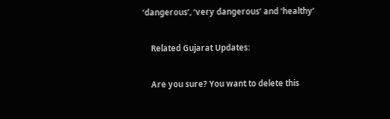‘dangerous’, ‘very dangerous’ and ‘healthy’

    Related Gujarat Updates:

    Are you sure? You want to delete this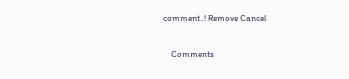comment..! Remove Cancel

    Comments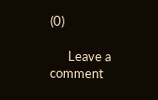(0)

      Leave a comment